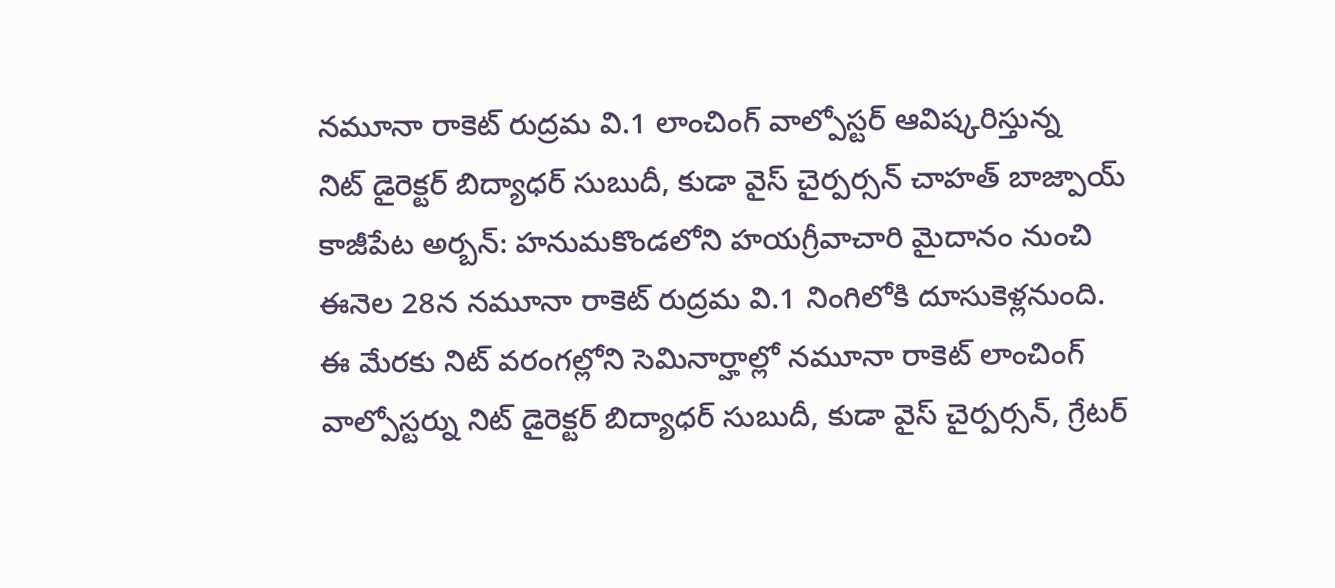నమూనా రాకెట్ రుద్రమ వి.1 లాంచింగ్ వాల్పోస్టర్ ఆవిష్కరిస్తున్న
నిట్ డైరెక్టర్ బిద్యాధర్ సుబుదీ, కుడా వైస్ చైర్పర్సన్ చాహత్ బాజ్పాయ్
కాజీపేట అర్బన్: హనుమకొండలోని హయగ్రీవాచారి మైదానం నుంచి ఈనెల 28న నమూనా రాకెట్ రుద్రమ వి.1 నింగిలోకి దూసుకెళ్లనుంది. ఈ మేరకు నిట్ వరంగల్లోని సెమినార్హాల్లో నమూనా రాకెట్ లాంచింగ్ వాల్పోస్టర్ను నిట్ డైరెక్టర్ బిద్యాధర్ సుబుదీ, కుడా వైస్ చైర్పర్సన్, గ్రేటర్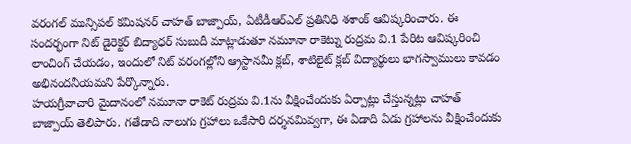వరంగల్ మున్సిపల్ కమిషనర్ చాహత్ బాజ్పాయ్, ఏటీడీఆర్ఎల్ ప్రతినిధి శశాంక్ ఆవిష్కరించారు. ఈ సందర్భంగా నిట్ డైరెక్టర్ బిద్యాధర్ సుబుదీ మాట్లాడుతూ నమూనా రాకెట్ను రుద్రమ వి.1 పేరిట ఆవిష్కరించి లాంచింగ్ చేయడం, ఇందులో నిట్ వరంగల్లోని ఆ్రస్టానమీ క్లబ్, శాటిలైట్ క్లబ్ విద్యార్థులు భాగస్వాములు కావడం అభినందనీయమని పేర్కొన్నారు.
హయగ్రీవాచారి మైదానంలో నమూనా రాకెట్ రుద్రమ వి.1ను వీక్షించేందుకు ఏర్పాట్లు చేస్తున్నట్లు చాహత్ బాజ్పాయ్ తెలిపారు. గతేడాది నాలుగు గ్రహాలు ఒకేసారి దర్శనమివ్వగా, ఈ ఏడాది ఏడు గ్రహాలను వీక్షించేందుకు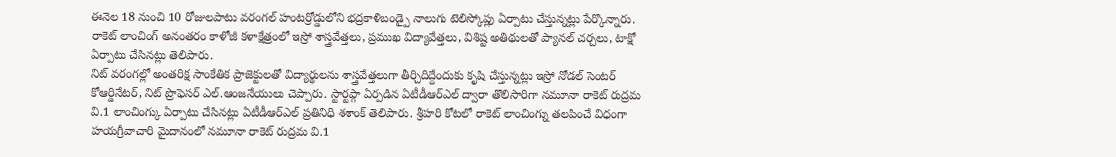ఈనెల 18 నుంచి 10 రోజులపాటు వరంగల్ హంటర్రోడ్డులోని భద్రకాళిబండ్పై నాలుగు టెలిస్కోప్లు ఏర్పాటు చేస్తున్నట్లు పేర్కొన్నారు. రాకెట్ లాంచింగ్ అనంతరం కాళోజీ కళాక్షేత్రంలో ఇస్రో శాస్త్రవేత్తలు, ప్రముఖ విద్యావేత్తలు, విశిష్ట అతిథులతో ప్యానల్ చర్చలు, టాక్షో ఏర్పాటు చేసినట్లు తెలిపారు.
నిట్ వరంగల్లో అంతరిక్ష సాంకేతిక ప్రాజెక్టులతో విద్యార్థులను శాస్త్రవేత్తలుగా తీర్చిదిద్దేందుకు కృషి చేస్తున్నట్లు ఇస్రో నోడల్ సెంటర్ కోఆర్డినేటర్, నిట్ ప్రొఫెసర్ ఎల్.ఆంజనేయులు చెప్పారు. స్టార్టప్గా ఏర్పడిన ఏటీడీఆర్ఎల్ ద్వారా తొలిసారిగా నమూనా రాకెట్ రుద్రమ వి.1 లాంచింగ్కు ఏర్పాటు చేసినట్లు ఏటీడీఆర్ఎల్ ప్రతినిధి శశాంక్ తెలిపారు. శ్రీహరి కోటలో రాకెట్ లాంచింగ్ను తలపించే విధంగా హయగ్రీవాచారి మైదానంలో నమూనా రాకెట్ రుద్రమ వి.1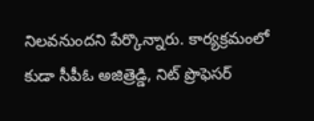నిలవనుందని పేర్కొన్నారు. కార్యక్రమంలో కుడా సీపీఓ అజిత్రెడ్డి, నిట్ ప్రొఫెసర్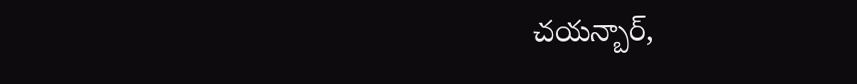చయన్బార్,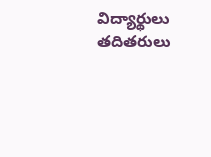విద్యార్థులు తదితరులు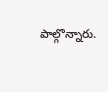పాల్గొన్నారు.